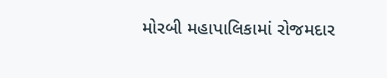મોરબી મહાપાલિકામાં રોજમદાર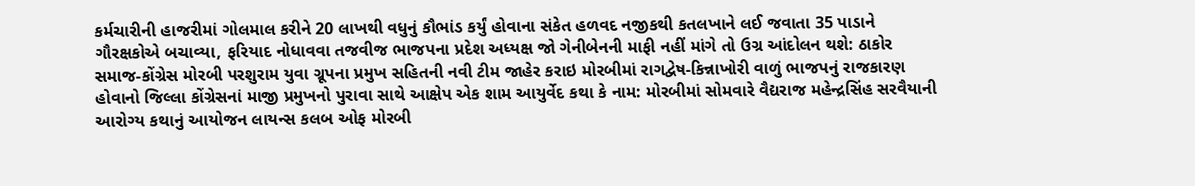કર્મચારીની હાજરીમાં ગોલમાલ કરીને 20 લાખથી વધુનું કૌભાંડ કર્યું હોવાના સંકેત હળવદ નજીકથી કતલખાને લઈ જવાતા 35 પાડાને ગૌરક્ષકોએ બચાવ્યા, ફરિયાદ નોધાવવા તજવીજ ભાજપના પ્રદેશ અધ્યક્ષ જો ગેનીબેનની માફી નહીં માંગે તો ઉગ્ર આંદોલન થશે: ઠાકોર સમાજ-કોંગ્રેસ મોરબી પરશુરામ યુવા ગ્રૂપના પ્રમુખ સહિતની નવી ટીમ જાહેર કરાઇ મોરબીમાં રાગદ્વેષ-કિન્નાખોરી વાળું ભાજપનું રાજકારણ હોવાનો જિલ્લા કોંગ્રેસનાં માજી પ્રમુખનો પુરાવા સાથે આક્ષેપ એક શામ આયુર્વેદ કથા કે નામ: મોરબીમાં સોમવારે વૈદ્યરાજ મહેન્દ્રસિંહ સરવૈયાની આરોગ્ય કથાનું આયોજન લાયન્સ કલબ ઓફ મોરબી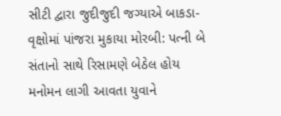સીટી દ્વારા જુદીજુદી જગ્યાએ બાકડા-વૃક્ષોમાં પાંજરા મુકાયા મોરબી: પત્ની બે સંતાનો સાથે રિસામણે બેઠેલ હોય મનોમન લાગી આવતા યુવાને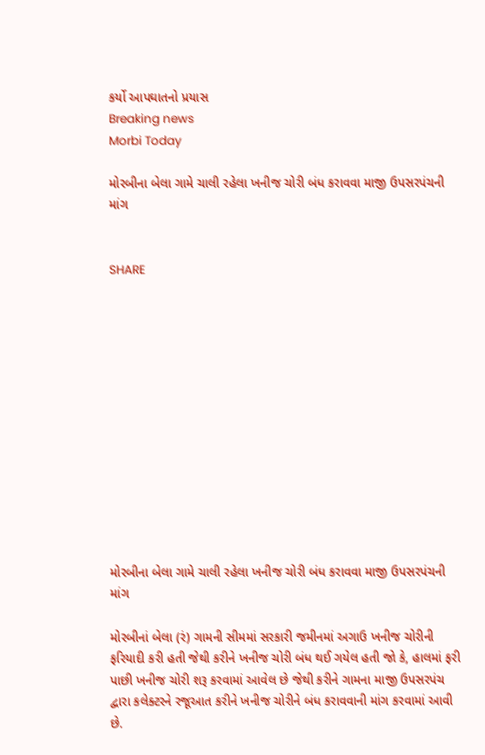કર્યો આપઘાતનો પ્રયાસ
Breaking news
Morbi Today

મોરબીના બેલા ગામે ચાલી રહેલા ખનીજ ચોરી બંધ કરાવવા માજી ઉપસરપંચની માંગ


SHARE













મોરબીના બેલા ગામે ચાલી રહેલા ખનીજ ચોરી બંધ કરાવવા માજી ઉપસરપંચની માંગ

મોરબીનાં બેલા (રં) ગામની સીમમાં સરકારી જમીનમાં અગાઉ ખનીજ ચોરીની ફરિયાદી કરી હતી જેથી કરીને ખનીજ ચોરી બંધ થઈ ગયેલ હતી જો કે, હાલમાં ફરી પાછી ખનીજ ચોરી શરૂ કરવામાં આવેલ છે જેથી કરીને ગામના માજી ઉપસરપંચ દ્વારા કલેક્ટરને રજૂઆત કરીને ખનીજ ચોરીને બંધ કરાવવાની માંગ કરવામાં આવી છે.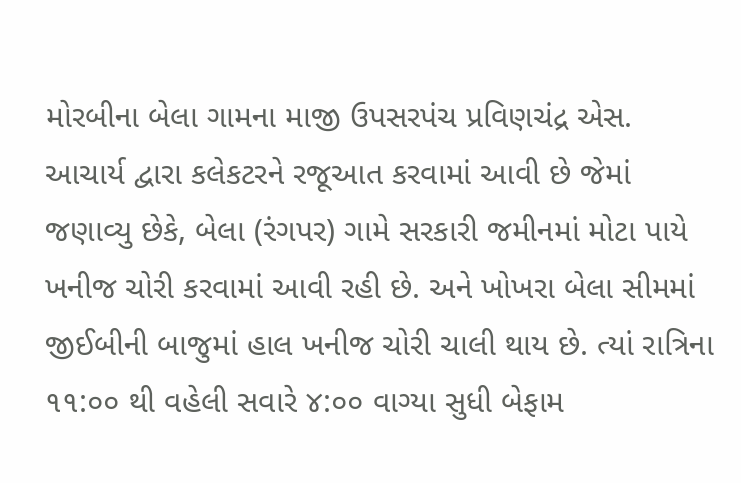મોરબીના બેલા ગામના માજી ઉપસરપંચ પ્રવિણચંદ્ર એસ. આચાર્ય દ્વારા કલેકટરને રજૂઆત કરવામાં આવી છે જેમાં જણાવ્યુ છેકે, બેલા (રંગપર) ગામે સરકારી જમીનમાં મોટા પાયે ખનીજ ચોરી કરવામાં આવી રહી છે. અને ખોખરા બેલા સીમમાં જીઈબીની બાજુમાં હાલ ખનીજ ચોરી ચાલી થાય છે. ત્યાં રાત્રિના ૧૧:૦૦ થી વહેલી સવારે ૪:૦૦ વાગ્યા સુધી બેફામ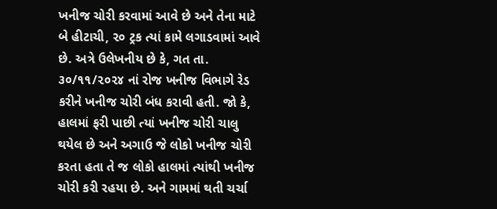ખનીજ ચોરી કરવામાં આવે છે અને તેના માટે બે હીટાચી, ૨૦ ટ્રક ત્યાં કામે લગાડવામાં આવે છે. અત્રે ઉલેખનીય છે કે, ગત તા.  ૩૦/૧૧/૨૦૨૪ નાં રોજ ખનીજ વિભાગે રેડ કરીને ખનીજ ચોરી બંધ કરાવી હતી. જો કે, હાલમાં ફરી પાછી ત્યાં ખનીજ ચોરી ચાલુ થયેલ છે અને અગાઉ જે લોકો ખનીજ ચોરી કરતા હતા તે જ લોકો હાલમાં ત્યાંથી ખનીજ ચોરી કરી રહયા છે. અને ગામમાં થતી ચર્ચા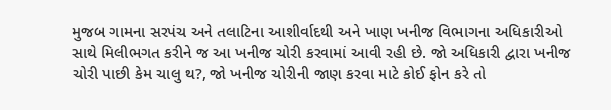મુજબ ગામના સરપંચ અને તલાટિના આશીર્વાદથી અને ખાણ ખનીજ વિભાગના અધિકારીઓ સાથે મિલીભગત કરીને જ આ ખનીજ ચોરી કરવામાં આવી રહી છે. જો અધિકારી દ્વારા ખનીજ ચોરી પાછી કેમ ચાલુ થ?, જો ખનીજ ચોરીની જાણ કરવા માટે કોઈ ફોન કરે તો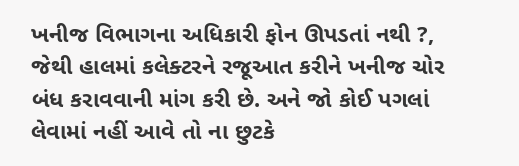ખનીજ વિભાગના અધિકારી ફોન ઊપડતાં નથી ?, જેથી હાલમાં કલેક્ટરને રજૂઆત કરીને ખનીજ ચોર બંધ કરાવવાની માંગ કરી છે. અને જો કોઈ પગલાં લેવામાં નહીં આવે તો ના છુટકે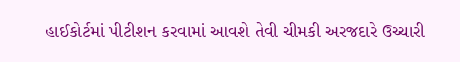હાઈકોર્ટમાં પીટીશન કરવામાં આવશે તેવી ચીમકી અરજદારે ઉચ્ચારી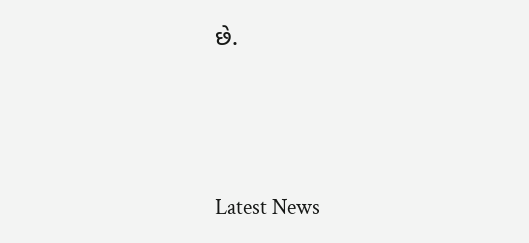છે.






Latest News